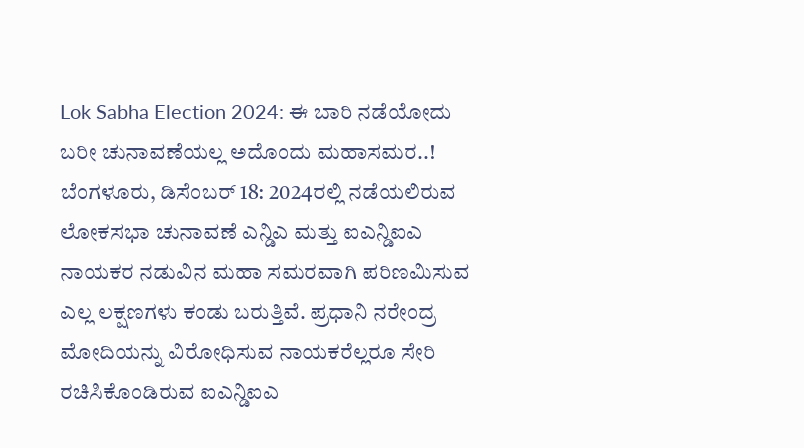Lok Sabha Election 2024: ಈ ಬಾರಿ ನಡೆಯೋದು ಬರೀ ಚುನಾವಣೆಯಲ್ಲ ಅದೊಂದು ಮಹಾಸಮರ..!
ಬೆಂಗಳೂರು, ಡಿಸೆಂಬರ್ 18: 2024ರಲ್ಲಿ ನಡೆಯಲಿರುವ ಲೋಕಸಭಾ ಚುನಾವಣೆ ಎನ್ಡಿಎ ಮತ್ತು ಐಎನ್ಡಿಐಎ ನಾಯಕರ ನಡುವಿನ ಮಹಾ ಸಮರವಾಗಿ ಪರಿಣಮಿಸುವ ಎಲ್ಲ ಲಕ್ಷಣಗಳು ಕಂಡು ಬರುತ್ತಿವೆ. ಪ್ರಧಾನಿ ನರೇಂದ್ರ ಮೋದಿಯನ್ನು ವಿರೋಧಿಸುವ ನಾಯಕರೆಲ್ಲರೂ ಸೇರಿ ರಚಿಸಿಕೊಂಡಿರುವ ಐಎನ್ಡಿಐಎ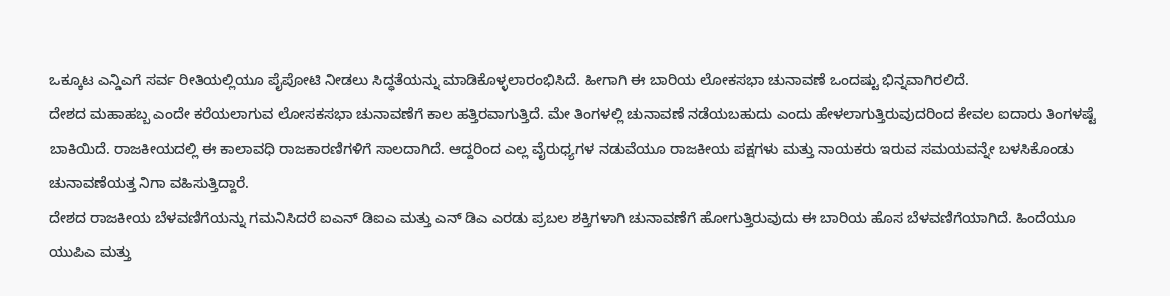ಒಕ್ಕೂಟ ಎನ್ಡಿಎಗೆ ಸರ್ವ ರೀತಿಯಲ್ಲಿಯೂ ಪೈಪೋಟಿ ನೀಡಲು ಸಿದ್ಧತೆಯನ್ನು ಮಾಡಿಕೊಳ್ಳಲಾರಂಭಿಸಿದೆ. ಹೀಗಾಗಿ ಈ ಬಾರಿಯ ಲೋಕಸಭಾ ಚುನಾವಣೆ ಒಂದಷ್ಟು ಭಿನ್ನವಾಗಿರಲಿದೆ.
ದೇಶದ ಮಹಾಹಬ್ಬ ಎಂದೇ ಕರೆಯಲಾಗುವ ಲೋಸಕಸಭಾ ಚುನಾವಣೆಗೆ ಕಾಲ ಹತ್ತಿರವಾಗುತ್ತಿದೆ. ಮೇ ತಿಂಗಳಲ್ಲಿ ಚುನಾವಣೆ ನಡೆಯಬಹುದು ಎಂದು ಹೇಳಲಾಗುತ್ತಿರುವುದರಿಂದ ಕೇವಲ ಐದಾರು ತಿಂಗಳಷ್ಟೆ ಬಾಕಿಯಿದೆ. ರಾಜಕೀಯದಲ್ಲಿ ಈ ಕಾಲಾವಧಿ ರಾಜಕಾರಣಿಗಳಿಗೆ ಸಾಲದಾಗಿದೆ. ಆದ್ದರಿಂದ ಎಲ್ಲ ವೈರುಧ್ಯಗಳ ನಡುವೆಯೂ ರಾಜಕೀಯ ಪಕ್ಷಗಳು ಮತ್ತು ನಾಯಕರು ಇರುವ ಸಮಯವನ್ನೇ ಬಳಸಿಕೊಂಡು ಚುನಾವಣೆಯತ್ತ ನಿಗಾ ವಹಿಸುತ್ತಿದ್ದಾರೆ.
ದೇಶದ ರಾಜಕೀಯ ಬೆಳವಣಿಗೆಯನ್ನು ಗಮನಿಸಿದರೆ ಐಎನ್ ಡಿಐಎ ಮತ್ತು ಎನ್ ಡಿಎ ಎರಡು ಪ್ರಬಲ ಶಕ್ತಿಗಳಾಗಿ ಚುನಾವಣೆಗೆ ಹೋಗುತ್ತಿರುವುದು ಈ ಬಾರಿಯ ಹೊಸ ಬೆಳವಣಿಗೆಯಾಗಿದೆ. ಹಿಂದೆಯೂ ಯುಪಿಎ ಮತ್ತು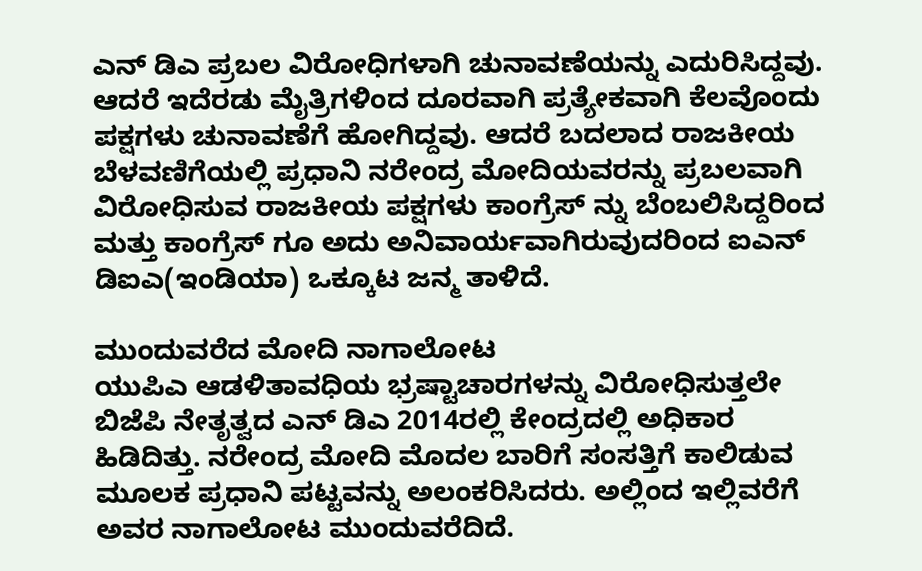ಎನ್ ಡಿಎ ಪ್ರಬಲ ವಿರೋಧಿಗಳಾಗಿ ಚುನಾವಣೆಯನ್ನು ಎದುರಿಸಿದ್ದವು.
ಆದರೆ ಇದೆರಡು ಮೈತ್ರಿಗಳಿಂದ ದೂರವಾಗಿ ಪ್ರತ್ಯೇಕವಾಗಿ ಕೆಲವೊಂದು ಪಕ್ಷಗಳು ಚುನಾವಣೆಗೆ ಹೋಗಿದ್ದವು. ಆದರೆ ಬದಲಾದ ರಾಜಕೀಯ ಬೆಳವಣಿಗೆಯಲ್ಲಿ ಪ್ರಧಾನಿ ನರೇಂದ್ರ ಮೋದಿಯವರನ್ನು ಪ್ರಬಲವಾಗಿ ವಿರೋಧಿಸುವ ರಾಜಕೀಯ ಪಕ್ಷಗಳು ಕಾಂಗ್ರೆಸ್ ನ್ನು ಬೆಂಬಲಿಸಿದ್ದರಿಂದ ಮತ್ತು ಕಾಂಗ್ರೆಸ್ ಗೂ ಅದು ಅನಿವಾರ್ಯವಾಗಿರುವುದರಿಂದ ಐಎನ್ ಡಿಐಎ(ಇಂಡಿಯಾ) ಒಕ್ಕೂಟ ಜನ್ಮ ತಾಳಿದೆ.

ಮುಂದುವರೆದ ಮೋದಿ ನಾಗಾಲೋಟ
ಯುಪಿಎ ಆಡಳಿತಾವಧಿಯ ಭ್ರಷ್ಟಾಚಾರಗಳನ್ನು ವಿರೋಧಿಸುತ್ತಲೇ ಬಿಜೆಪಿ ನೇತೃತ್ವದ ಎನ್ ಡಿಎ 2014ರಲ್ಲಿ ಕೇಂದ್ರದಲ್ಲಿ ಅಧಿಕಾರ ಹಿಡಿದಿತ್ತು. ನರೇಂದ್ರ ಮೋದಿ ಮೊದಲ ಬಾರಿಗೆ ಸಂಸತ್ತಿಗೆ ಕಾಲಿಡುವ ಮೂಲಕ ಪ್ರಧಾನಿ ಪಟ್ಟವನ್ನು ಅಲಂಕರಿಸಿದರು. ಅಲ್ಲಿಂದ ಇಲ್ಲಿವರೆಗೆ ಅವರ ನಾಗಾಲೋಟ ಮುಂದುವರೆದಿದೆ.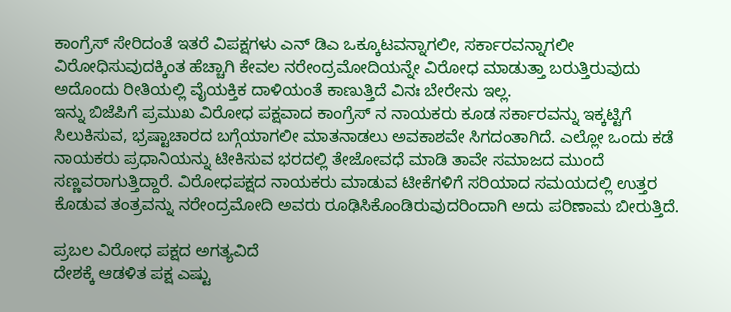ಕಾಂಗ್ರೆಸ್ ಸೇರಿದಂತೆ ಇತರೆ ವಿಪಕ್ಷಗಳು ಎನ್ ಡಿಎ ಒಕ್ಕೂಟವನ್ನಾಗಲೀ, ಸರ್ಕಾರವನ್ನಾಗಲೀ ವಿರೋಧಿಸುವುದಕ್ಕಿಂತ ಹೆಚ್ಚಾಗಿ ಕೇವಲ ನರೇಂದ್ರಮೋದಿಯನ್ನೇ ವಿರೋಧ ಮಾಡುತ್ತಾ ಬರುತ್ತಿರುವುದು ಅದೊಂದು ರೀತಿಯಲ್ಲಿ ವೈಯಕ್ತಿಕ ದಾಳಿಯಂತೆ ಕಾಣುತ್ತಿದೆ ವಿನಃ ಬೇರೇನು ಇಲ್ಲ.
ಇನ್ನು ಬಿಜೆಪಿಗೆ ಪ್ರಮುಖ ವಿರೋಧ ಪಕ್ಷವಾದ ಕಾಂಗ್ರೆಸ್ ನ ನಾಯಕರು ಕೂಡ ಸರ್ಕಾರವನ್ನು ಇಕ್ಕಟ್ಟಿಗೆ ಸಿಲುಕಿಸುವ, ಭ್ರಷ್ಟಾಚಾರದ ಬಗ್ಗೆಯಾಗಲೀ ಮಾತನಾಡಲು ಅವಕಾಶವೇ ಸಿಗದಂತಾಗಿದೆ. ಎಲ್ಲೋ ಒಂದು ಕಡೆ ನಾಯಕರು ಪ್ರಧಾನಿಯನ್ನು ಟೀಕಿಸುವ ಭರದಲ್ಲಿ ತೇಜೋವಧೆ ಮಾಡಿ ತಾವೇ ಸಮಾಜದ ಮುಂದೆ ಸಣ್ಣವರಾಗುತ್ತಿದ್ದಾರೆ. ವಿರೋಧಪಕ್ಷದ ನಾಯಕರು ಮಾಡುವ ಟೀಕೆಗಳಿಗೆ ಸರಿಯಾದ ಸಮಯದಲ್ಲಿ ಉತ್ತರ ಕೊಡುವ ತಂತ್ರವನ್ನು ನರೇಂದ್ರಮೋದಿ ಅವರು ರೂಢಿಸಿಕೊಂಡಿರುವುದರಿಂದಾಗಿ ಅದು ಪರಿಣಾಮ ಬೀರುತ್ತಿದೆ.

ಪ್ರಬಲ ವಿರೋಧ ಪಕ್ಷದ ಅಗತ್ಯವಿದೆ
ದೇಶಕ್ಕೆ ಆಡಳಿತ ಪಕ್ಷ ಎಷ್ಟು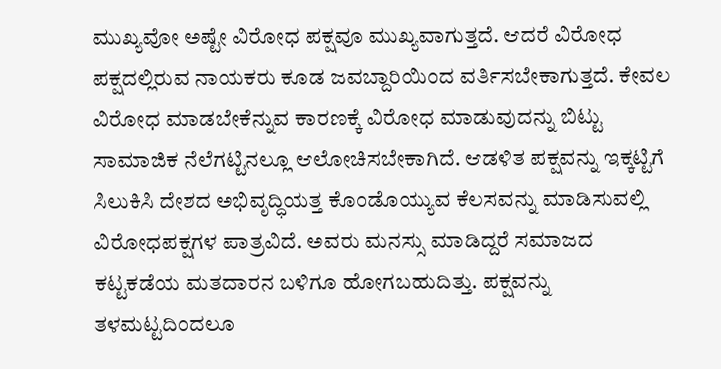ಮುಖ್ಯವೋ ಅಷ್ಟೇ ವಿರೋಧ ಪಕ್ಷವೂ ಮುಖ್ಯವಾಗುತ್ತದೆ. ಆದರೆ ವಿರೋಧ ಪಕ್ಷದಲ್ಲಿರುವ ನಾಯಕರು ಕೂಡ ಜವಬ್ದಾರಿಯಿಂದ ವರ್ತಿಸಬೇಕಾಗುತ್ತದೆ. ಕೇವಲ ವಿರೋಧ ಮಾಡಬೇಕೆನ್ನುವ ಕಾರಣಕ್ಕೆ ವಿರೋಧ ಮಾಡುವುದನ್ನು ಬಿಟ್ಟು ಸಾಮಾಜಿಕ ನೆಲೆಗಟ್ಟಿನಲ್ಲೂ ಆಲೋಚಿಸಬೇಕಾಗಿದೆ. ಆಡಳಿತ ಪಕ್ಷವನ್ನು ಇಕ್ಕಟ್ಟಿಗೆ ಸಿಲುಕಿಸಿ ದೇಶದ ಅಭಿವೃದ್ಧಿಯತ್ತ ಕೊಂಡೊಯ್ಯುವ ಕೆಲಸವನ್ನು ಮಾಡಿಸುವಲ್ಲಿ ವಿರೋಧಪಕ್ಷಗಳ ಪಾತ್ರವಿದೆ. ಅವರು ಮನಸ್ಸು ಮಾಡಿದ್ದರೆ ಸಮಾಜದ ಕಟ್ಟಕಡೆಯ ಮತದಾರನ ಬಳಿಗೂ ಹೋಗಬಹುದಿತ್ತು. ಪಕ್ಷವನ್ನು ತಳಮಟ್ಟದಿಂದಲೂ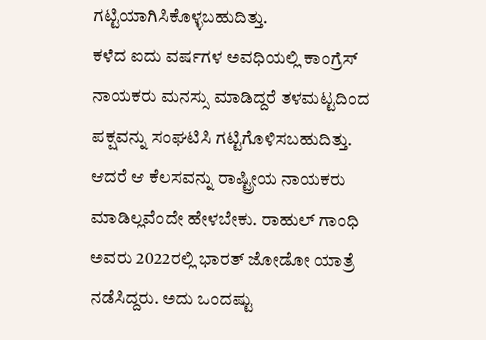ಗಟ್ಟಿಯಾಗಿಸಿಕೊಳ್ಳಬಹುದಿತ್ತು.
ಕಳೆದ ಐದು ವರ್ಷಗಳ ಅವಧಿಯಲ್ಲಿ ಕಾಂಗ್ರೆಸ್ ನಾಯಕರು ಮನಸ್ಸು ಮಾಡಿದ್ದರೆ ತಳಮಟ್ಟದಿಂದ ಪಕ್ಷವನ್ನು ಸಂಘಟಿಸಿ ಗಟ್ಟಿಗೊಳಿಸಬಹುದಿತ್ತು. ಆದರೆ ಆ ಕೆಲಸವನ್ನು ರಾಷ್ಟ್ರೀಯ ನಾಯಕರು ಮಾಡಿಲ್ಲವೆಂದೇ ಹೇಳಬೇಕು. ರಾಹುಲ್ ಗಾಂಧಿ ಅವರು 2022ರಲ್ಲಿ ಭಾರತ್ ಜೋಡೋ ಯಾತ್ರೆ ನಡೆಸಿದ್ದರು. ಅದು ಒಂದಷ್ಟು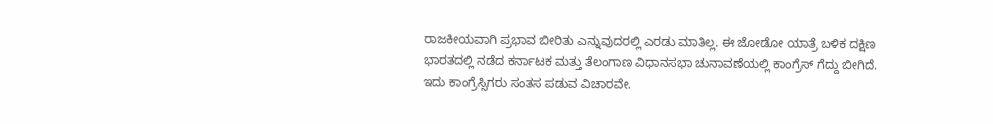ರಾಜಕೀಯವಾಗಿ ಪ್ರಭಾವ ಬೀರಿತು ಎನ್ನುವುದರಲ್ಲಿ ಎರಡು ಮಾತಿಲ್ಲ. ಈ ಜೋಡೋ ಯಾತ್ರೆ ಬಳಿಕ ದಕ್ಷಿಣ ಭಾರತದಲ್ಲಿ ನಡೆದ ಕರ್ನಾಟಕ ಮತ್ತು ತೆಲಂಗಾಣ ವಿಧಾನಸಭಾ ಚುನಾವಣೆಯಲ್ಲಿ ಕಾಂಗ್ರೆಸ್ ಗೆದ್ದು ಬೀಗಿದೆ. ಇದು ಕಾಂಗ್ರೆಸ್ಸಿಗರು ಸಂತಸ ಪಡುವ ವಿಚಾರವೇ.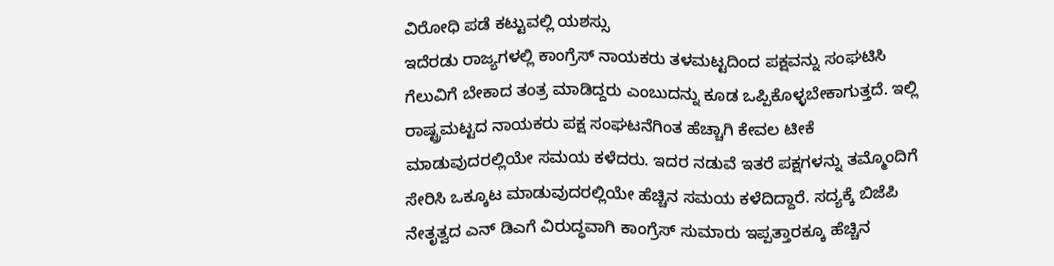ವಿರೋಧಿ ಪಡೆ ಕಟ್ಟುವಲ್ಲಿ ಯಶಸ್ಸು
ಇದೆರಡು ರಾಜ್ಯಗಳಲ್ಲಿ ಕಾಂಗ್ರೆಸ್ ನಾಯಕರು ತಳಮಟ್ಟದಿಂದ ಪಕ್ಷವನ್ನು ಸಂಘಟಿಸಿ ಗೆಲುವಿಗೆ ಬೇಕಾದ ತಂತ್ರ ಮಾಡಿದ್ದರು ಎಂಬುದನ್ನು ಕೂಡ ಒಪ್ಪಿಕೊಳ್ಳಬೇಕಾಗುತ್ತದೆ. ಇಲ್ಲಿ ರಾಷ್ಟ್ರಮಟ್ಟದ ನಾಯಕರು ಪಕ್ಷ ಸಂಘಟನೆಗಿಂತ ಹೆಚ್ಚಾಗಿ ಕೇವಲ ಟೀಕೆ ಮಾಡುವುದರಲ್ಲಿಯೇ ಸಮಯ ಕಳೆದರು. ಇದರ ನಡುವೆ ಇತರೆ ಪಕ್ಷಗಳನ್ನು ತಮ್ಮೊಂದಿಗೆ ಸೇರಿಸಿ ಒಕ್ಕೂಟ ಮಾಡುವುದರಲ್ಲಿಯೇ ಹೆಚ್ಚಿನ ಸಮಯ ಕಳೆದಿದ್ದಾರೆ. ಸದ್ಯಕ್ಕೆ ಬಿಜೆಪಿ ನೇತೃತ್ವದ ಎನ್ ಡಿಎಗೆ ವಿರುದ್ಧವಾಗಿ ಕಾಂಗ್ರೆಸ್ ಸುಮಾರು ಇಪ್ಪತ್ತಾರಕ್ಕೂ ಹೆಚ್ಚಿನ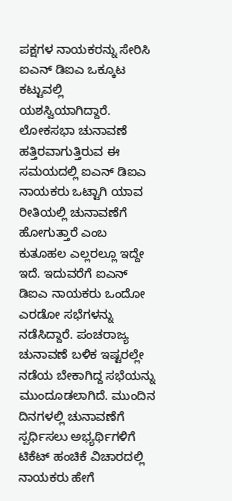ಪಕ್ಷಗಳ ನಾಯಕರನ್ನು ಸೇರಿಸಿ ಐಎನ್ ಡಿಐಎ ಒಕ್ಕೂಟ ಕಟ್ಟುವಲ್ಲಿ ಯಶಸ್ವಿಯಾಗಿದ್ದಾರೆ.
ಲೋಕಸಭಾ ಚುನಾವಣೆ ಹತ್ತಿರವಾಗುತ್ತಿರುವ ಈ ಸಮಯದಲ್ಲಿ ಐಎನ್ ಡಿಐಎ ನಾಯಕರು ಒಟ್ಟಾಗಿ ಯಾವ ರೀತಿಯಲ್ಲಿ ಚುನಾವಣೆಗೆ ಹೋಗುತ್ತಾರೆ ಎಂಬ ಕುತೂಹಲ ಎಲ್ಲರಲ್ಲೂ ಇದ್ದೇ ಇದೆ. ಇದುವರೆಗೆ ಐಎನ್ ಡಿಐಎ ನಾಯಕರು ಒಂದೋ ಎರಡೋ ಸಭೆಗಳನ್ನು ನಡೆಸಿದ್ದಾರೆ. ಪಂಚರಾಜ್ಯ ಚುನಾವಣೆ ಬಳಿಕ ಇಷ್ಟರಲ್ಲೇ ನಡೆಯ ಬೇಕಾಗಿದ್ದ ಸಭೆಯನ್ನು ಮುಂದೂಡಲಾಗಿದೆ. ಮುಂದಿನ ದಿನಗಳಲ್ಲಿ ಚುನಾವಣೆಗೆ ಸ್ಪರ್ಧಿಸಲು ಅಭ್ಯರ್ಥಿಗಳಿಗೆ ಟಿಕೆಟ್ ಹಂಚಿಕೆ ವಿಚಾರದಲ್ಲಿ ನಾಯಕರು ಹೇಗೆ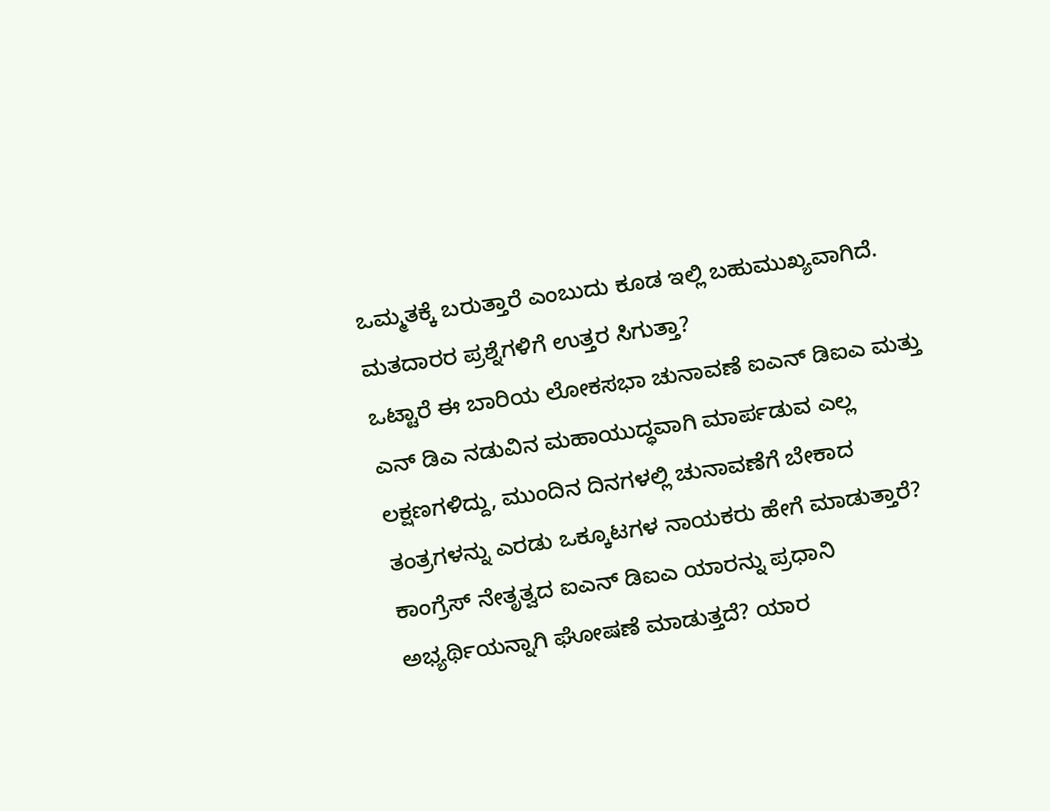ಒಮ್ಮತಕ್ಕೆ ಬರುತ್ತಾರೆ ಎಂಬುದು ಕೂಡ ಇಲ್ಲಿ ಬಹುಮುಖ್ಯವಾಗಿದೆ.
ಮತದಾರರ ಪ್ರಶ್ನೆಗಳಿಗೆ ಉತ್ತರ ಸಿಗುತ್ತಾ?
ಒಟ್ಟಾರೆ ಈ ಬಾರಿಯ ಲೋಕಸಭಾ ಚುನಾವಣೆ ಐಎನ್ ಡಿಐಎ ಮತ್ತು ಎನ್ ಡಿಎ ನಡುವಿನ ಮಹಾಯುದ್ಧವಾಗಿ ಮಾರ್ಪಡುವ ಎಲ್ಲ ಲಕ್ಷಣಗಳಿದ್ದು, ಮುಂದಿನ ದಿನಗಳಲ್ಲಿ ಚುನಾವಣೆಗೆ ಬೇಕಾದ ತಂತ್ರಗಳನ್ನು ಎರಡು ಒಕ್ಕೂಟಗಳ ನಾಯಕರು ಹೇಗೆ ಮಾಡುತ್ತಾರೆ? ಕಾಂಗ್ರೆಸ್ ನೇತೃತ್ವದ ಐಎನ್ ಡಿಐಎ ಯಾರನ್ನು ಪ್ರಧಾನಿ ಅಭ್ಯರ್ಥಿಯನ್ನಾಗಿ ಘೋಷಣೆ ಮಾಡುತ್ತದೆ? ಯಾರ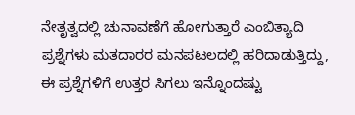ನೇತೃತ್ವದಲ್ಲಿ ಚುನಾವಣೆಗೆ ಹೋಗುತ್ತಾರೆ ಎಂಬಿತ್ಯಾದಿ ಪ್ರಶ್ನೆಗಳು ಮತದಾರರ ಮನಪಟಲದಲ್ಲಿ ಹರಿದಾಡುತ್ತಿದ್ದು, ಈ ಪ್ರಶ್ನೆಗಳಿಗೆ ಉತ್ತರ ಸಿಗಲು ಇನ್ನೊಂದಷ್ಟು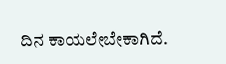ದಿನ ಕಾಯಲೇಬೇಕಾಗಿದೆ.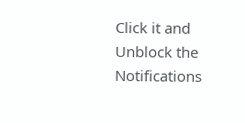Click it and Unblock the Notifications